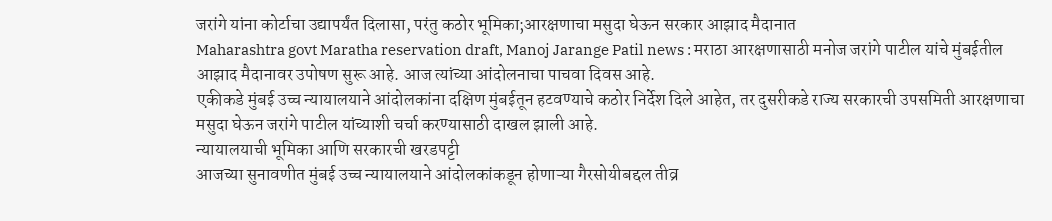जरांगे यांना कोर्टाचा उद्यापर्यंत दिलासा, परंतु कठोर भूमिका;आरक्षणाचा मसुदा घेऊन सरकार आझाद मैदानात
Maharashtra govt Maratha reservation draft, Manoj Jarange Patil news : मराठा आरक्षणासाठी मनोज जरांगे पाटील यांचे मुंबईतील आझाद मैदानावर उपोषण सुरू आहे. आज त्यांच्या आंदोलनाचा पाचवा दिवस आहे.
एकीकडे मुंबई उच्च न्यायालयाने आंदोलकांना दक्षिण मुंबईतून हटवण्याचे कठोर निर्देश दिले आहेत, तर दुसरीकडे राज्य सरकारची उपसमिती आरक्षणाचा मसुदा घेऊन जरांगे पाटील यांच्याशी चर्चा करण्यासाठी दाखल झाली आहे.
न्यायालयाची भूमिका आणि सरकारची खरडपट्टी
आजच्या सुनावणीत मुंबई उच्च न्यायालयाने आंदोलकांकडून होणाऱ्या गैरसोयीबद्दल तीव्र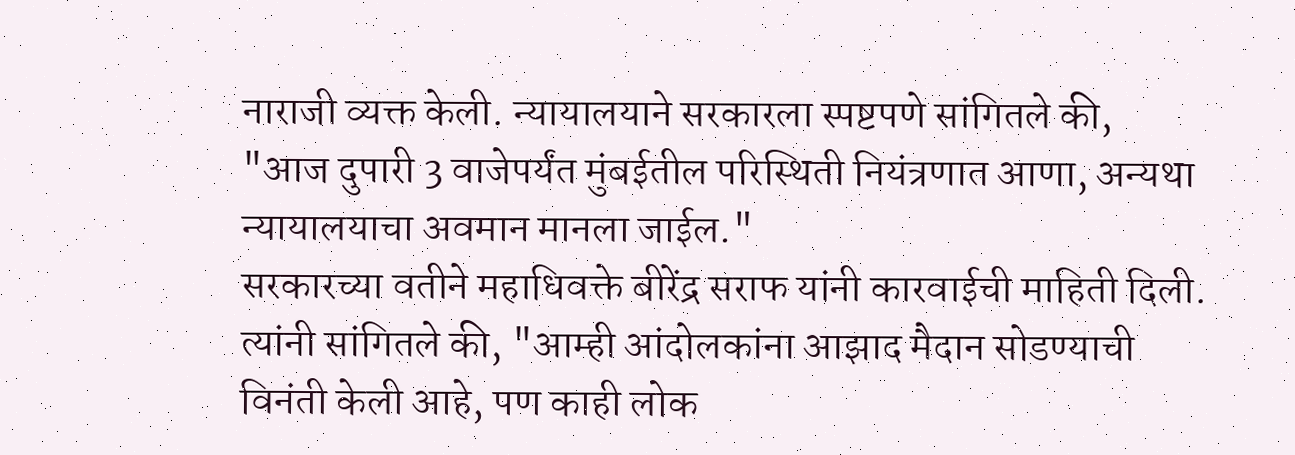नाराजी व्यक्त केली. न्यायालयाने सरकारला स्पष्टपणे सांगितले की, "आज दुपारी 3 वाजेपर्यंत मुंबईतील परिस्थिती नियंत्रणात आणा, अन्यथा न्यायालयाचा अवमान मानला जाईल."
सरकारच्या वतीने महाधिवक्ते बीरेंद्र सराफ यांनी कारवाईची माहिती दिली. त्यांनी सांगितले की, "आम्ही आंदोलकांना आझाद मैदान सोडण्याची विनंती केली आहे, पण काही लोक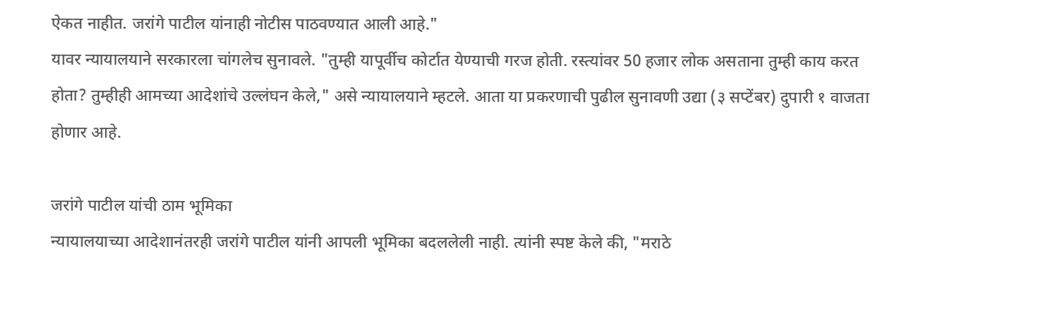ऐकत नाहीत. जरांगे पाटील यांनाही नोटीस पाठवण्यात आली आहे."
यावर न्यायालयाने सरकारला चांगलेच सुनावले. "तुम्ही यापूर्वीच कोर्टात येण्याची गरज होती. रस्त्यांवर 50 हजार लोक असताना तुम्ही काय करत होता? तुम्हीही आमच्या आदेशांचे उल्लंघन केले," असे न्यायालयाने म्हटले. आता या प्रकरणाची पुढील सुनावणी उद्या (३ सप्टेंबर) दुपारी १ वाजता होणार आहे.

जरांगे पाटील यांची ठाम भूमिका
न्यायालयाच्या आदेशानंतरही जरांगे पाटील यांनी आपली भूमिका बदललेली नाही. त्यांनी स्पष्ट केले की, "मराठे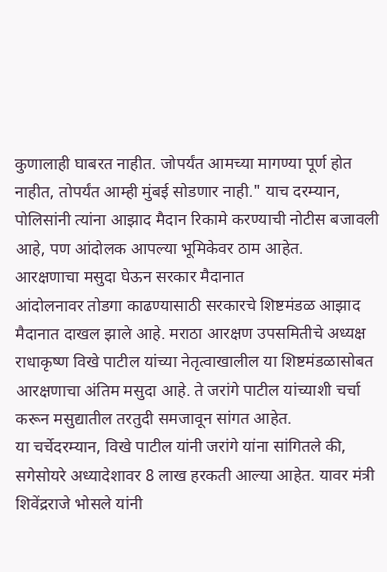कुणालाही घाबरत नाहीत. जोपर्यंत आमच्या मागण्या पूर्ण होत नाहीत, तोपर्यंत आम्ही मुंबई सोडणार नाही." याच दरम्यान, पोलिसांनी त्यांना आझाद मैदान रिकामे करण्याची नोटीस बजावली आहे, पण आंदोलक आपल्या भूमिकेवर ठाम आहेत.
आरक्षणाचा मसुदा घेऊन सरकार मैदानात
आंदोलनावर तोडगा काढण्यासाठी सरकारचे शिष्टमंडळ आझाद मैदानात दाखल झाले आहे. मराठा आरक्षण उपसमितीचे अध्यक्ष राधाकृष्ण विखे पाटील यांच्या नेतृत्वाखालील या शिष्टमंडळासोबत आरक्षणाचा अंतिम मसुदा आहे. ते जरांगे पाटील यांच्याशी चर्चा करून मसुद्यातील तरतुदी समजावून सांगत आहेत.
या चर्चेदरम्यान, विखे पाटील यांनी जरांगे यांना सांगितले की, सगेसोयरे अध्यादेशावर 8 लाख हरकती आल्या आहेत. यावर मंत्री शिवेंद्रराजे भोसले यांनी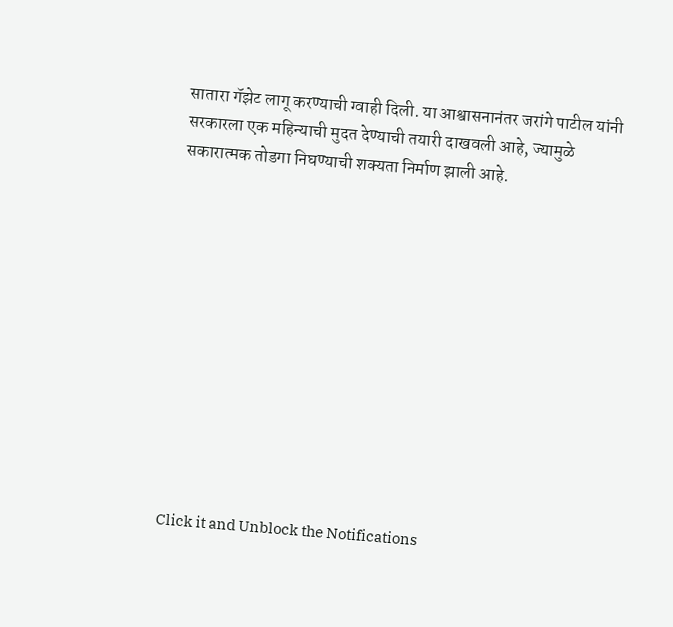सातारा गॅझेट लागू करण्याची ग्वाही दिली. या आश्वासनानंतर जरांगे पाटील यांनी सरकारला एक महिन्याची मुदत देण्याची तयारी दाखवली आहे, ज्यामुळे सकारात्मक तोडगा निघण्याची शक्यता निर्माण झाली आहे.












Click it and Unblock the Notifications